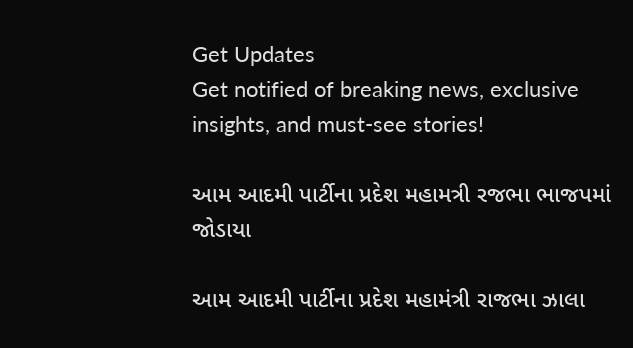Get Updates
Get notified of breaking news, exclusive insights, and must-see stories!

આમ આદમી પાર્ટીના પ્રદેશ મહામત્રી રજભા ભાજપમાં જોડાયા

આમ આદમી પાર્ટીના પ્રદેશ મહામંત્રી રાજભા ઝાલા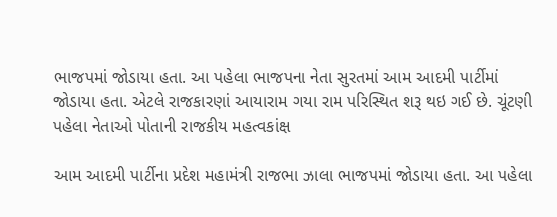ભાજપમાં જોડાયા હતા. આ પહેલા ભાજપના નેતા સુરતમાં આમ આદમી પાર્ટીમાં જોડાયા હતા. એટલે રાજકારણાં આયારામ ગયા રામ પરિસ્થિત શરૂ થઇ ગઈ છે. ચૂંટણી પહેલા નેતાઓ પોતાની રાજકીય મહત્વકાંક્ષ

આમ આદમી પાર્ટીના પ્રદેશ મહામંત્રી રાજભા ઝાલા ભાજપમાં જોડાયા હતા. આ પહેલા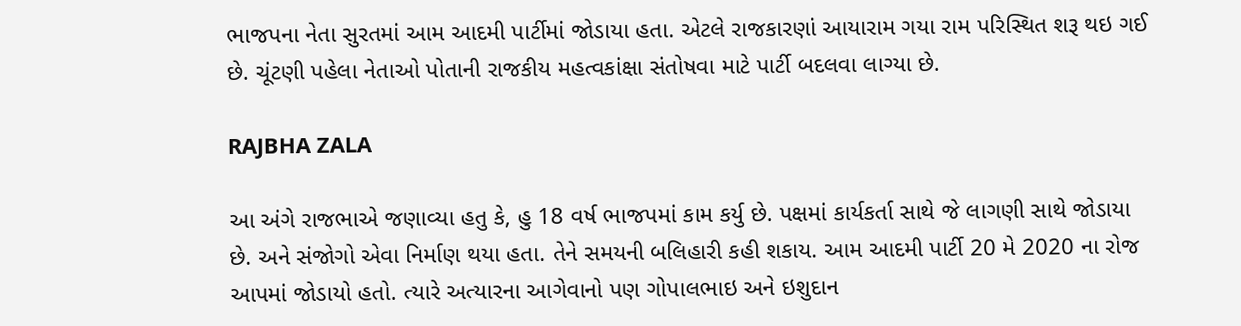ભાજપના નેતા સુરતમાં આમ આદમી પાર્ટીમાં જોડાયા હતા. એટલે રાજકારણાં આયારામ ગયા રામ પરિસ્થિત શરૂ થઇ ગઈ છે. ચૂંટણી પહેલા નેતાઓ પોતાની રાજકીય મહત્વકાંક્ષા સંતોષવા માટે પાર્ટી બદલવા લાગ્યા છે.

RAJBHA ZALA

આ અંગે રાજભાએ જણાવ્યા હતુ કે, હુ 18 વર્ષ ભાજપમાં કામ કર્યુ છે. પક્ષમાં કાર્યકર્તા સાથે જે લાગણી સાથે જોડાયા છે. અને સંજોગો એવા નિર્માણ થયા હતા. તેને સમયની બલિહારી કહી શકાય. આમ આદમી પાર્ટી 20 મે 2020 ના રોજ આપમાં જોડાયો હતો. ત્યારે અત્યારના આગેવાનો પણ ગોપાલભાઇ અને ઇશુદાન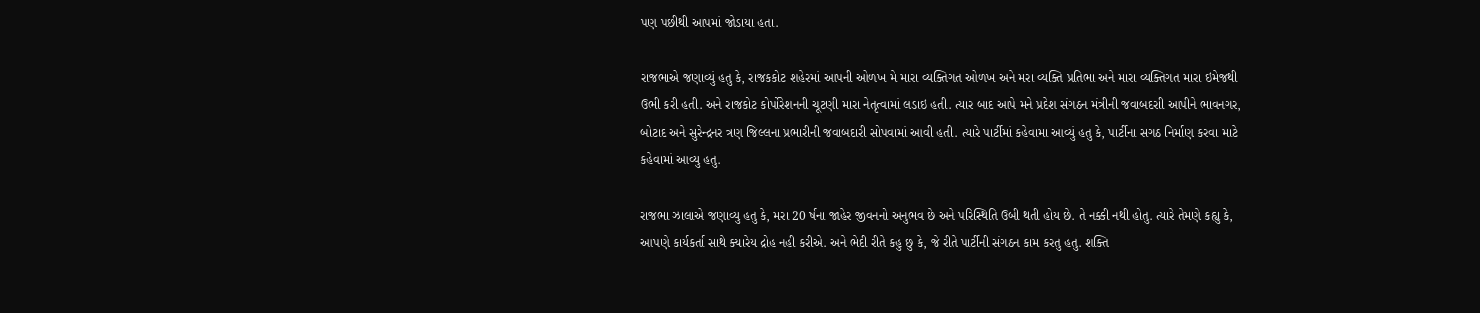પણ પછીથી આપમાં જોડાયા હતા.

રાજભાએ જણાવ્યું હતુ કે, રાજકકોટ શહેરમાં આપની ઓળખ મે મારા વ્યક્તિગત ઓળખ અને મરા વ્યક્તિ પ્રતિભા અને મારા વ્યક્તિગત મારા ઇમેજથી ઉભી કરી હતી. અને રાજકોટ કોર્પોરેશનની ચૂટણી મારા નેતૃત્વામાં લડાઇ હતી. ત્યાર બાદ આપે મને પ્રદેશ સંગઠન મંત્રીની જવાબદરાી આપીને ભાવનગર, બોટાદ અને સુરેન્દ્રનર ત્રણ જિલ્લના પ્રભારીની જવાબદારી સોપવામાં આવી હતી. ત્યારે પાર્ટીમાં કહેવામા આવ્યું હતુ કે, પાર્ટીના સગઠ નિર્માણ કરવા માટે કહેવામાં આવ્યુ હતુ.

રાજભા ઝાલાએ જણાવ્યુ હતુ કે, મરા 20 ર્ષના જાહેર જીવનનો અનુભવ છે અને પરિસ્થિતિ ઉબી થતી હોય છે. તે નક્કી નથી હોતુ. ત્યારે તેમણે કહ્યુ કે, આપણે કાર્યકર્તા સાથે ક્યારેય દ્રોહ નહી કરીએ. અને ભેદી રીતે કહુ છુ કે, જે રીતે પાર્ટીની સંગઠન કામ કરતુ હતુ. શક્તિ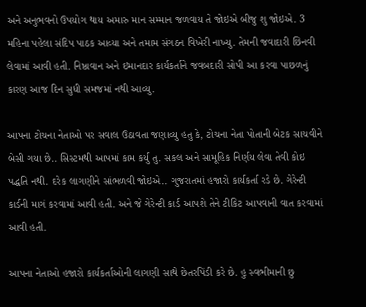અને અનુભવનો ઉપયોગ થાય અમારુ માન સમ્માન જળવાય તે જોઇએ બીજુ શુ જોઇએ. 3 મહિના પહેલા સંદિપ પાઠક આવ્યા અને તમામ સંગઠન વિખેરી નાખ્યુ. તેમની જવાદારી છિનવી લેવામાં આવી હતી. નિષ્ઠાવાન અને ઇમાનદાર કાર્યકર્તાને જવબદારી સોપી આ કરવા પાછળનું કારણ આજ દિન સુધી સમજમાં નથી આવ્યુ.

આપના ટોચના નેતાઓ પર સવાલ ઉઠાવતા જણાવ્યુ હતુ કે, ટોચના નેતા પોતાની બેટક સાચવીને બેસી ગયા છે.. સિસ્ટમથી આપમાં કામ કર્યુ તુ. સકલ અને સામૂહિક નિર્ણય લેવા તેવી કોઇ પદ્ધતિ નથી. દરેક લાગણીને સાંભળવી જોઇએ.. ગુજરાતમાં હજારો કાર્યકર્તા રડે છે. ગેરેન્ટી કાર્ડની માગં કરવામાં આવી હતી. અને જે ગેરેન્ટી કાર્ડ આપશે તેને ટીકિટ આપવાની વાત કરવામાં આવી હતી.

આપના નેતાઓ હજારો કાર્યકર્તાઓની લાગણી સાથે છેતરપિંડી કરે છે. હુ સ્વભીમાની છુ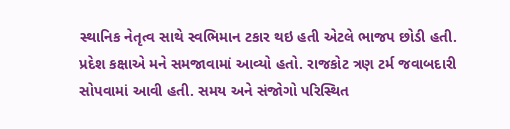સ્થાનિક નેતૃત્વ સાથે સ્વભિમાન ટકાર થઇ હતી એટલે ભાજપ છોડી હતી. પ્રદેશ કક્ષાએ મને સમજાવામાં આવ્યો હતો. રાજકોટ ત્રણ ટર્મ જવાબદારી સોપવામાં આવી હતી. સમય અને સંજોગો પરિસ્થિત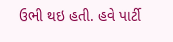ઉભી થઇ હતી. હવે પાર્ટી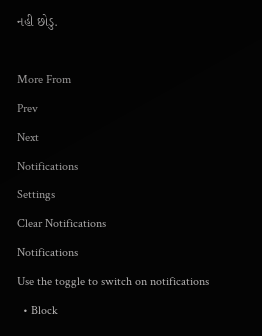નહી છોડુ.

More From
Prev
Next
Notifications
Settings
Clear Notifications
Notifications
Use the toggle to switch on notifications
  • Block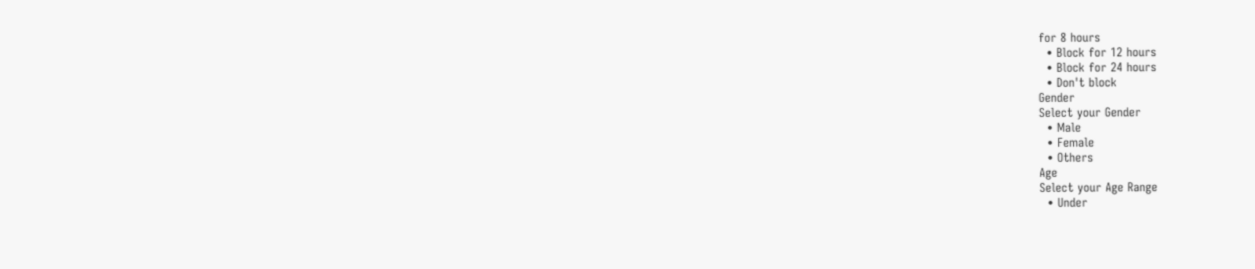for 8 hours
  • Block for 12 hours
  • Block for 24 hours
  • Don't block
Gender
Select your Gender
  • Male
  • Female
  • Others
Age
Select your Age Range
  • Under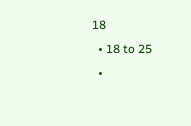18
  • 18 to 25
  •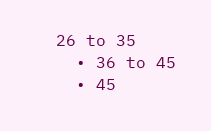26 to 35
  • 36 to 45
  • 45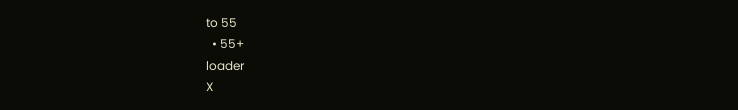to 55
  • 55+
loader
X